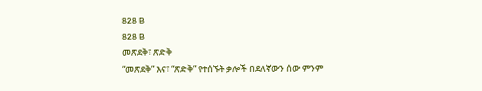828 B
828 B
መጽደቅ፣ ጽድቅ
“መጽደቅ” እና፣ “ጽድቅ” የተሰኙት ቃሎች በደለኛውን ሰው ምንም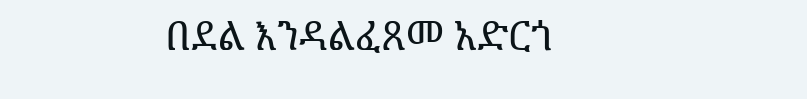በደል እንዳልፈጸመ አድርጎ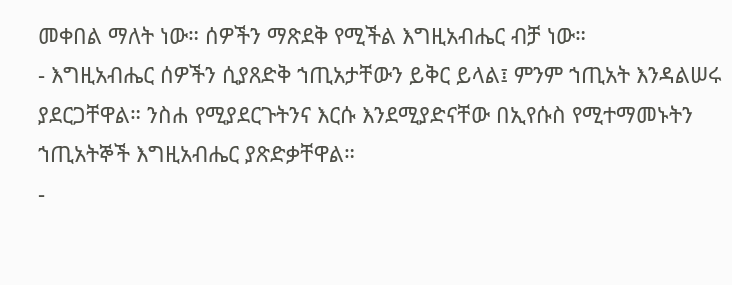መቀበል ማለት ነው። ሰዎችን ማጽደቅ የሚችል እግዚአብሔር ብቻ ነው።
- እግዚአብሔር ሰዎችን ሲያጸድቅ ኀጢአታቸውን ይቅር ይላል፤ ምንም ኀጢአት እንዳልሠሩ ያደርጋቸዋል። ንስሐ የሚያደርጉትንና እርሱ እንደሚያድናቸው በኢየሱስ የሚተማመኑትን ኀጢአትኞች እግዚአብሔር ያጽድቃቸዋል።
-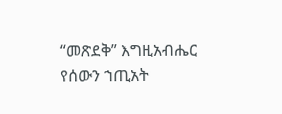“መጽደቅ” እግዚአብሔር የሰውን ኀጢአት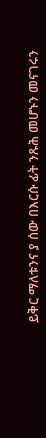ይቅር ማለቱንና ያ ሰው በእርሱ ፊት ንጹሕ መሆኑን መናገሩን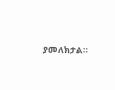ያመለክታል።